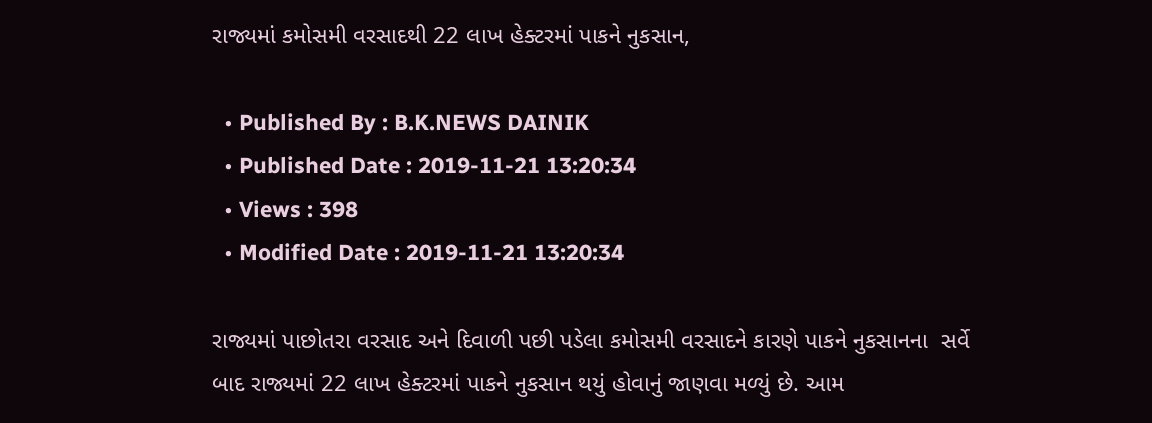રાજ્યમાં કમોસમી વરસાદથી 22 લાખ હેક્ટરમાં પાકને નુકસાન,

  • Published By : B.K.NEWS DAINIK
  • Published Date : 2019-11-21 13:20:34
  • Views : 398
  • Modified Date : 2019-11-21 13:20:34

રાજ્યમાં પાછોતરા વરસાદ અને દિવાળી પછી પડેલા કમોસમી વરસાદને કારણે પાકને નુકસાનના  સર્વે બાદ રાજ્યમાં 22 લાખ હેક્ટરમાં પાકને નુકસાન થયું હોવાનું જાણવા મળ્યું છે. આમ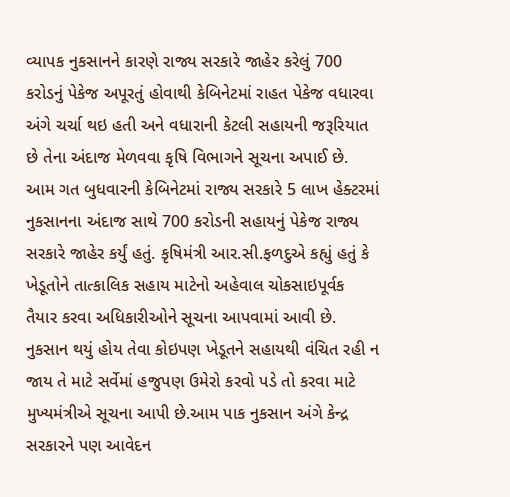વ્યાપક નુકસાનને કારણે રાજ્ય સરકારે જાહેર કરેલું 700 કરોડનું પેકેજ અપૂરતું હોવાથી કેબિનેટમાં રાહત પેકેજ વધારવા અંગે ચર્ચા થઇ હતી અને વધારાની કેટલી સહાયની જરૂરિયાત છે તેના અંદાજ મેળવવા કૃષિ વિભાગને સૂચના અપાઈ છે. આમ ગત બુધવારની કેબિનેટમાં રાજ્ય સરકારે 5 લાખ હેક્ટરમાં નુકસાનના અંદાજ સાથે 700 કરોડની સહાયનું પેકેજ રાજ્ય સરકારે જાહેર કર્યું હતું. કૃષિમંત્રી આર.સી.ફળદુએ કહ્યું હતું કે ખેડૂતોને તાત્કાલિક સહાય માટેનો અહેવાલ ચોકસાઇપૂર્વક તૈયાર કરવા અધિકારીઓને સૂચના આપવામાં આવી છે. નુકસાન થયું હોય તેવા કોઇપણ ખેડૂતને સહાયથી વંચિત રહી ન જાય તે માટે સર્વેમાં હજુપણ ઉમેરો કરવો પડે તો કરવા માટે મુખ્યમંત્રીએ સૂચના આપી છે.આમ પાક નુકસાન અંગે કેન્દ્ર સરકારને પણ આવેદન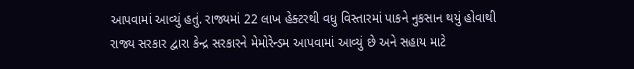આપવામાં આવ્યું હતું. રાજ્યમાં 22 લાખ હેક્ટરથી વધુ વિસ્તારમાં પાકને નુકસાન થયું હોવાથી રાજ્ય સરકાર દ્વારા કેન્દ્ર સરકારને મેમોરેન્ડમ આપવામાં આવ્યું છે અને સહાય માટે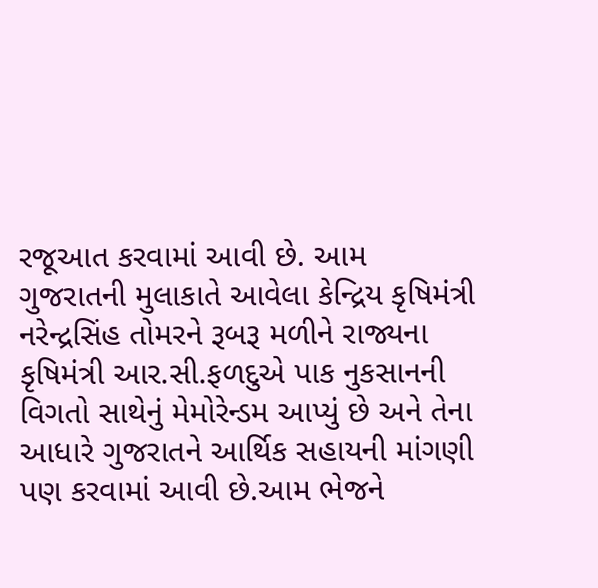રજૂઆત કરવામાં આવી છે. આમ ગુજરાતની મુલાકાતે આવેલા કેન્દ્રિય કૃષિમંત્રી નરેન્દ્રસિંહ તોમરને રૂબરૂ મળીને રાજ્યના કૃષિમંત્રી આર.સી.ફળદુએ પાક નુકસાનની વિગતો સાથેનું મેમોરેન્ડમ આપ્યું છે અને તેના આધારે ગુજરાતને આર્થિક સહાયની માંગણી પણ કરવામાં આવી છે.આમ ભેજને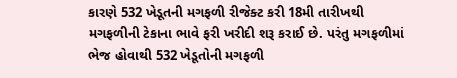કારણે 532 ખેડૂતની મગફળી રીજેક્ટ કરી 18મી તારીખથી મગફળીની ટેકાના ભાવે ફરી ખરીદી શરૂ કરાઈ છે. પરંતુ મગફળીમાં ભેજ હોવાથી 532 ખેડૂતોની મગફળી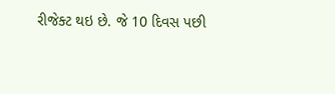રીજેક્ટ થઇ છે. જે 10 દિવસ પછી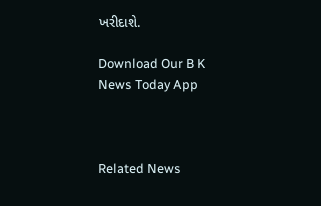ખરીદાશે.

Download Our B K News Today App



Related News